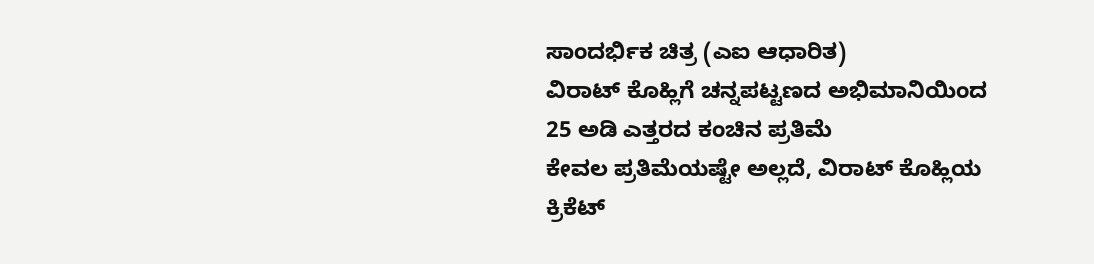ಸಾಂದರ್ಭಿಕ ಚಿತ್ರ (ಎಐ ಆಧಾರಿತ)
ವಿರಾಟ್ ಕೊಹ್ಲಿಗೆ ಚನ್ನಪಟ್ಟಣದ ಅಭಿಮಾನಿಯಿಂದ 25 ಅಡಿ ಎತ್ತರದ ಕಂಚಿನ ಪ್ರತಿಮೆ
ಕೇವಲ ಪ್ರತಿಮೆಯಷ್ಟೇ ಅಲ್ಲದೆ, ವಿರಾಟ್ ಕೊಹ್ಲಿಯ ಕ್ರಿಕೆಟ್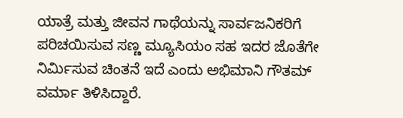ಯಾತ್ರೆ ಮತ್ತು ಜೀವನ ಗಾಥೆಯನ್ನು ಸಾರ್ವಜನಿಕರಿಗೆ ಪರಿಚಯಿಸುವ ಸಣ್ಣ ಮ್ಯೂಸಿಯಂ ಸಹ ಇದರ ಜೊತೆಗೇ ನಿರ್ಮಿಸುವ ಚಿಂತನೆ ಇದೆ ಎಂದು ಅಭಿಮಾನಿ ಗೌತಮ್ ವರ್ಮಾ ತಿಳಿಸಿದ್ದಾರೆ.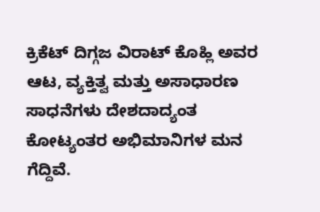ಕ್ರಿಕೆಟ್ ದಿಗ್ಗಜ ವಿರಾಟ್ ಕೊಹ್ಲಿ ಅವರ ಆಟ, ವ್ಯಕ್ತಿತ್ವ ಮತ್ತು ಅಸಾಧಾರಣ ಸಾಧನೆಗಳು ದೇಶದಾದ್ಯಂತ ಕೋಟ್ಯಂತರ ಅಭಿಮಾನಿಗಳ ಮನ ಗೆದ್ದಿವೆ.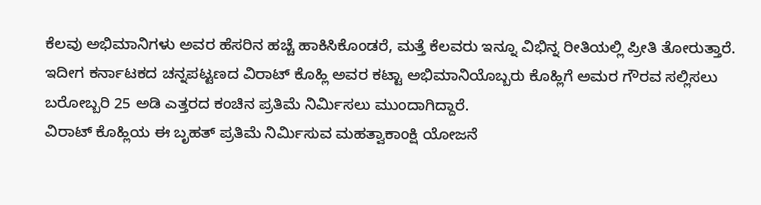ಕೆಲವು ಅಭಿಮಾನಿಗಳು ಅವರ ಹೆಸರಿನ ಹಚ್ಚೆ ಹಾಕಿಸಿಕೊಂಡರೆ, ಮತ್ತೆ ಕೆಲವರು ಇನ್ನೂ ವಿಭಿನ್ನ ರೀತಿಯಲ್ಲಿ ಪ್ರೀತಿ ತೋರುತ್ತಾರೆ. ಇದೀಗ ಕರ್ನಾಟಕದ ಚನ್ನಪಟ್ಟಣದ ವಿರಾಟ್ ಕೊಹ್ಲಿ ಅವರ ಕಟ್ಟಾ ಅಭಿಮಾನಿಯೊಬ್ಬರು ಕೊಹ್ಲಿಗೆ ಅಮರ ಗೌರವ ಸಲ್ಲಿಸಲು ಬರೋಬ್ಬರಿ 25 ಅಡಿ ಎತ್ತರದ ಕಂಚಿನ ಪ್ರತಿಮೆ ನಿರ್ಮಿಸಲು ಮುಂದಾಗಿದ್ದಾರೆ.
ವಿರಾಟ್ ಕೊಹ್ಲಿಯ ಈ ಬೃಹತ್ ಪ್ರತಿಮೆ ನಿರ್ಮಿಸುವ ಮಹತ್ವಾಕಾಂಕ್ಷಿ ಯೋಜನೆ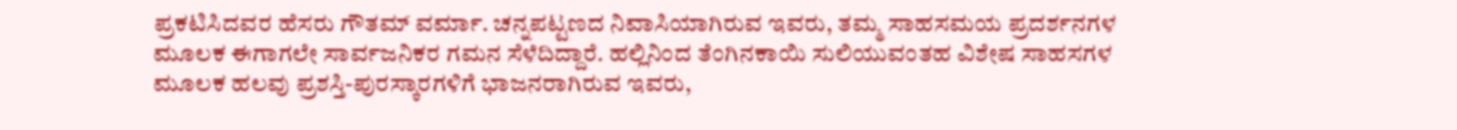ಪ್ರಕಟಿಸಿದವರ ಹೆಸರು ಗೌತಮ್ ವರ್ಮಾ. ಚನ್ನಪಟ್ಟಣದ ನಿವಾಸಿಯಾಗಿರುವ ಇವರು, ತಮ್ಮ ಸಾಹಸಮಯ ಪ್ರದರ್ಶನಗಳ ಮೂಲಕ ಈಗಾಗಲೇ ಸಾರ್ವಜನಿಕರ ಗಮನ ಸೆಳೆದಿದ್ದಾರೆ. ಹಲ್ಲಿನಿಂದ ತೆಂಗಿನಕಾಯಿ ಸುಲಿಯುವಂತಹ ವಿಶೇಷ ಸಾಹಸಗಳ ಮೂಲಕ ಹಲವು ಪ್ರಶಸ್ತಿ-ಪುರಸ್ಕಾರಗಳಿಗೆ ಭಾಜನರಾಗಿರುವ ಇವರು,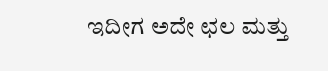ಇದೀಗ ಅದೇ ಛಲ ಮತ್ತು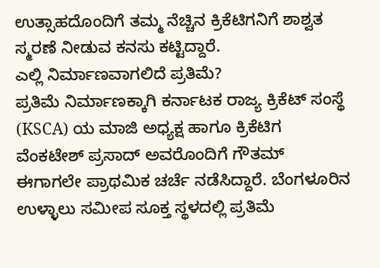ಉತ್ಸಾಹದೊಂದಿಗೆ ತಮ್ಮ ನೆಚ್ಚಿನ ಕ್ರಿಕೆಟಿಗನಿಗೆ ಶಾಶ್ವತ ಸ್ಮರಣೆ ನೀಡುವ ಕನಸು ಕಟ್ಟಿದ್ದಾರೆ.
ಎಲ್ಲಿ ನಿರ್ಮಾಣವಾಗಲಿದೆ ಪ್ರತಿಮೆ?
ಪ್ರತಿಮೆ ನಿರ್ಮಾಣಕ್ಕಾಗಿ ಕರ್ನಾಟಕ ರಾಜ್ಯ ಕ್ರಿಕೆಟ್ ಸಂಸ್ಥೆ (KSCA) ಯ ಮಾಜಿ ಅಧ್ಯಕ್ಷ ಹಾಗೂ ಕ್ರಿಕೆಟಿಗ ವೆಂಕಟೇಶ್ ಪ್ರಸಾದ್ ಅವರೊಂದಿಗೆ ಗೌತಮ್ ಈಗಾಗಲೇ ಪ್ರಾಥಮಿಕ ಚರ್ಚೆ ನಡೆಸಿದ್ದಾರೆ. ಬೆಂಗಳೂರಿನ ಉಳ್ಳಾಲು ಸಮೀಪ ಸೂಕ್ತ ಸ್ಥಳದಲ್ಲಿ ಪ್ರತಿಮೆ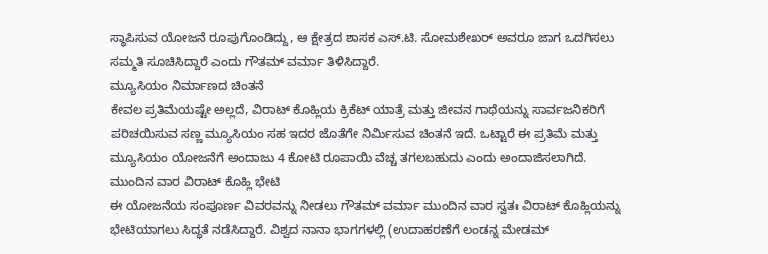ಸ್ಥಾಪಿಸುವ ಯೋಜನೆ ರೂಪುಗೊಂಡಿದ್ದು, ಆ ಕ್ಷೇತ್ರದ ಶಾಸಕ ಎಸ್.ಟಿ. ಸೋಮಶೇಖರ್ ಅವರೂ ಜಾಗ ಒದಗಿಸಲು ಸಮ್ಮತಿ ಸೂಚಿಸಿದ್ದಾರೆ ಎಂದು ಗೌತಮ್ ವರ್ಮಾ ತಿಳಿಸಿದ್ದಾರೆ.
ಮ್ಯೂಸಿಯಂ ನಿರ್ಮಾಣದ ಚಿಂತನೆ
ಕೇವಲ ಪ್ರತಿಮೆಯಷ್ಟೇ ಅಲ್ಲದೆ, ವಿರಾಟ್ ಕೊಹ್ಲಿಯ ಕ್ರಿಕೆಟ್ ಯಾತ್ರೆ ಮತ್ತು ಜೀವನ ಗಾಥೆಯನ್ನು ಸಾರ್ವಜನಿಕರಿಗೆ ಪರಿಚಯಿಸುವ ಸಣ್ಣ ಮ್ಯೂಸಿಯಂ ಸಹ ಇದರ ಜೊತೆಗೇ ನಿರ್ಮಿಸುವ ಚಿಂತನೆ ಇದೆ. ಒಟ್ಟಾರೆ ಈ ಪ್ರತಿಮೆ ಮತ್ತು ಮ್ಯೂಸಿಯಂ ಯೋಜನೆಗೆ ಅಂದಾಜು 4 ಕೋಟಿ ರೂಪಾಯಿ ವೆಚ್ಚ ತಗಲಬಹುದು ಎಂದು ಅಂದಾಜಿಸಲಾಗಿದೆ.
ಮುಂದಿನ ವಾರ ವಿರಾಟ್ ಕೊಹ್ಲಿ ಭೇಟಿ
ಈ ಯೋಜನೆಯ ಸಂಪೂರ್ಣ ವಿವರವನ್ನು ನೀಡಲು ಗೌತಮ್ ವರ್ಮಾ ಮುಂದಿನ ವಾರ ಸ್ವತಃ ವಿರಾಟ್ ಕೊಹ್ಲಿಯನ್ನು ಭೇಟಿಯಾಗಲು ಸಿದ್ಧತೆ ನಡೆಸಿದ್ದಾರೆ. ವಿಶ್ವದ ನಾನಾ ಭಾಗಗಳಲ್ಲಿ (ಉದಾಹರಣೆಗೆ ಲಂಡನ್ನ ಮೇಡಮ್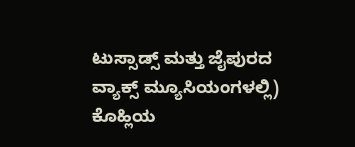ಟುಸ್ಸಾಡ್ಸ್ ಮತ್ತು ಜೈಪುರದ ವ್ಯಾಕ್ಸ್ ಮ್ಯೂಸಿಯಂಗಳಲ್ಲಿ) ಕೊಹ್ಲಿಯ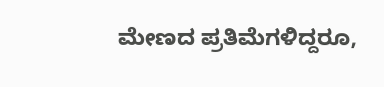ಮೇಣದ ಪ್ರತಿಮೆಗಳಿದ್ದರೂ,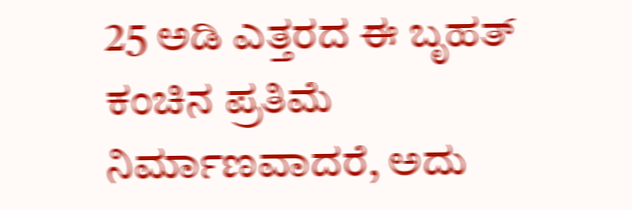25 ಅಡಿ ಎತ್ತರದ ಈ ಬೃಹತ್ ಕಂಚಿನ ಪ್ರತಿಮೆ ನಿರ್ಮಾಣವಾದರೆ, ಅದು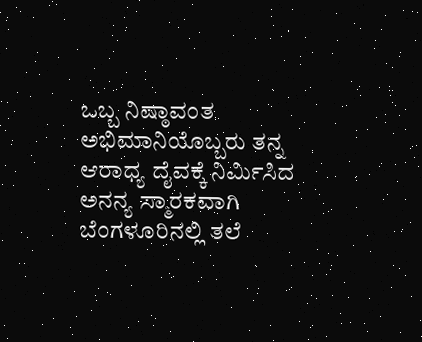ಒಬ್ಬ ನಿಷ್ಠಾವಂತ ಅಭಿಮಾನಿಯೊಬ್ಬರು ತನ್ನ ಆರಾಧ್ಯ ದೈವಕ್ಕೆ ನಿರ್ಮಿಸಿದ ಅನನ್ಯ ಸ್ಮಾರಕವಾಗಿ ಬೆಂಗಳೂರಿನಲ್ಲಿ ತಲೆ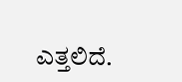ಎತ್ತಲಿದೆ.